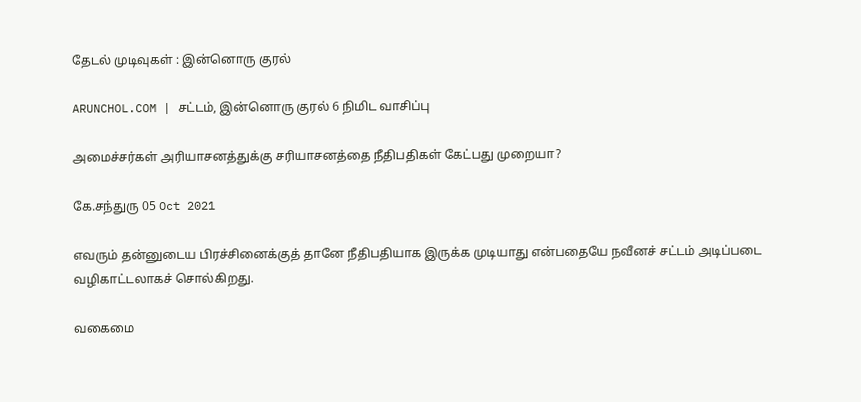தேடல் முடிவுகள் : இன்னொரு குரல்

ARUNCHOL.COM | சட்டம், இன்னொரு குரல் 6 நிமிட வாசிப்பு

அமைச்சர்கள் அரியாசனத்துக்கு சரியாசனத்தை நீதிபதிகள் கேட்பது முறையா?

கே.சந்துரு 05 Oct 2021

எவரும் தன்னுடைய பிரச்சினைக்குத் தானே நீதிபதியாக இருக்க முடியாது என்பதையே நவீனச் சட்டம் அடிப்படை வழிகாட்டலாகச் சொல்கிறது.

வகைமை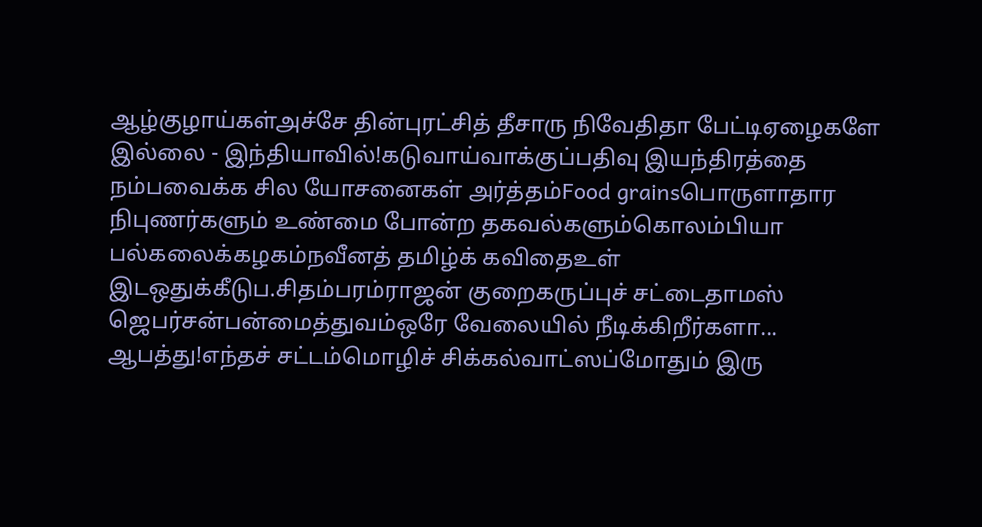ஆழ்குழாய்கள்அச்சே தின்புரட்சித் தீசாரு நிவேதிதா பேட்டிஏழைகளே இல்லை - இந்தியாவில்!கடுவாய்வாக்குப்பதிவு இயந்திரத்தை நம்பவைக்க சில யோசனைகள் அர்த்தம்Food grainsபொருளாதார நிபுணர்களும் உண்மை போன்ற தகவல்களும்கொலம்பியா பல்கலைக்கழகம்நவீனத் தமிழ்க் கவிதைஉள் இடஒதுக்கீடுப.சிதம்பரம்ராஜன் குறைகருப்புச் சட்டைதாமஸ் ஜெபர்சன்பன்மைத்துவம்ஒரே வேலையில் நீடிக்கிறீர்களா... ஆபத்து!எந்தச் சட்டம்மொழிச் சிக்கல்வாட்ஸப்மோதும் இரு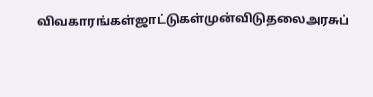விவகாரங்கள்ஜாட்டுகள்முன்விடுதலைஅரசுப்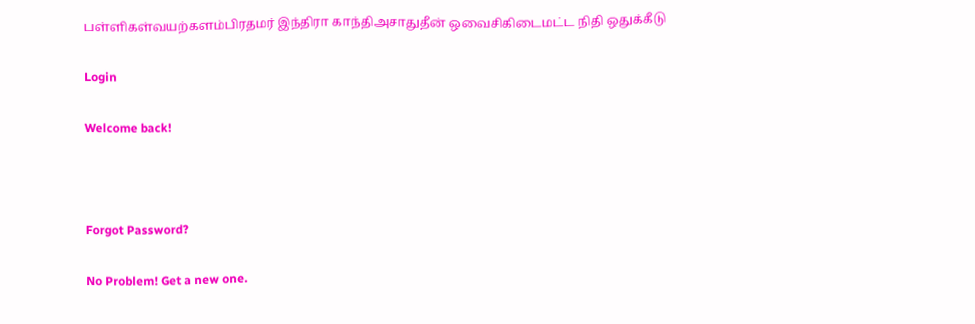பள்ளிகள்வயற்களம்பிரதமர் இந்திரா காந்திஅசாதுதீன் ஒவைசிகிடைமட்ட நிதி ஒதுக்கீடு

Login

Welcome back!



Forgot Password?

No Problem! Get a new one.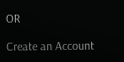OR

Create an Account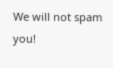We will not spam you!